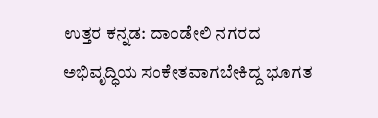ಉತ್ತರ ಕನ್ನಡ: ದಾಂಡೇಲಿ ನಗರದ ಅಭಿವೃದ್ಧಿಯ ಸಂಕೇತವಾಗಬೇಕಿದ್ದ ಭೂಗತ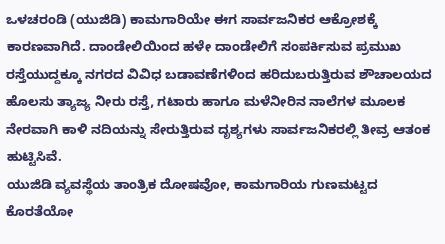ಒಳಚರಂಡಿ (ಯುಜಿಡಿ) ಕಾಮಗಾರಿಯೇ ಈಗ ಸಾರ್ವಜನಿಕರ ಆಕ್ರೋಶಕ್ಕೆ ಕಾರಣವಾಗಿದೆ. ದಾಂಡೇಲಿಯಿಂದ ಹಳೇ ದಾಂಡೇಲಿಗೆ ಸಂಪರ್ಕಿಸುವ ಪ್ರಮುಖ ರಸ್ತೆಯುದ್ದಕ್ಕೂ ನಗರದ ವಿವಿಧ ಬಡಾವಣೆಗಳಿಂದ ಹರಿದುಬರುತ್ತಿರುವ ಶೌಚಾಲಯದ ಹೊಲಸು ತ್ಯಾಜ್ಯ ನೀರು ರಸ್ತೆ, ಗಟಾರು ಹಾಗೂ ಮಳೆನೀರಿನ ನಾಲೆಗಳ ಮೂಲಕ ನೇರವಾಗಿ ಕಾಳಿ ನದಿಯನ್ನು ಸೇರುತ್ತಿರುವ ದೃಶ್ಯಗಳು ಸಾರ್ವಜನಿಕರಲ್ಲಿ ತೀವ್ರ ಆತಂಕ ಹುಟ್ಟಿಸಿವೆ.
ಯುಜಿಡಿ ವ್ಯವಸ್ಥೆಯ ತಾಂತ್ರಿಕ ದೋಷವೋ, ಕಾಮಗಾರಿಯ ಗುಣಮಟ್ಟದ ಕೊರತೆಯೋ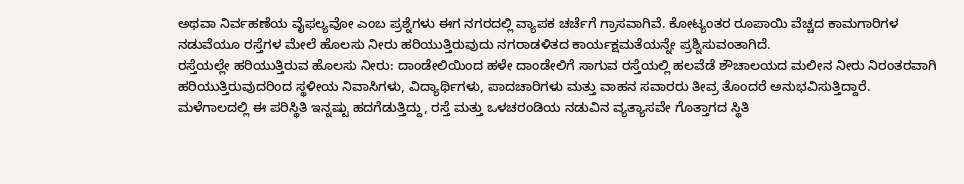ಅಥವಾ ನಿರ್ವಹಣೆಯ ವೈಫಲ್ಯವೋ ಎಂಬ ಪ್ರಶ್ನೆಗಳು ಈಗ ನಗರದಲ್ಲಿ ವ್ಯಾಪಕ ಚರ್ಚೆಗೆ ಗ್ರಾಸವಾಗಿವೆ. ಕೋಟ್ಯಂತರ ರೂಪಾಯಿ ವೆಚ್ಚದ ಕಾಮಗಾರಿಗಳ ನಡುವೆಯೂ ರಸ್ತೆಗಳ ಮೇಲೆ ಹೊಲಸು ನೀರು ಹರಿಯುತ್ತಿರುವುದು ನಗರಾಡಳಿತದ ಕಾರ್ಯಕ್ಷಮತೆಯನ್ನೇ ಪ್ರಶ್ನಿಸುವಂತಾಗಿದೆ.
ರಸ್ತೆಯಲ್ಲೇ ಹರಿಯುತ್ತಿರುವ ಹೊಲಸು ನೀರು: ದಾಂಡೇಲಿಯಿಂದ ಹಳೇ ದಾಂಡೇಲಿಗೆ ಸಾಗುವ ರಸ್ತೆಯಲ್ಲಿ ಹಲವೆಡೆ ಶೌಚಾಲಯದ ಮಲೀನ ನೀರು ನಿರಂತರವಾಗಿ ಹರಿಯುತ್ತಿರುವುದರಿಂದ ಸ್ಥಳೀಯ ನಿವಾಸಿಗಳು, ವಿದ್ಯಾರ್ಥಿಗಳು, ಪಾದಚಾರಿಗಳು ಮತ್ತು ವಾಹನ ಸವಾರರು ತೀವ್ರ ತೊಂದರೆ ಅನುಭವಿಸುತ್ತಿದ್ದಾರೆ. ಮಳೆಗಾಲದಲ್ಲಿ ಈ ಪರಿಸ್ಥಿತಿ ಇನ್ನಷ್ಟು ಹದಗೆಡುತ್ತಿದ್ದು, ರಸ್ತೆ ಮತ್ತು ಒಳಚರಂಡಿಯ ನಡುವಿನ ವ್ಯತ್ಯಾಸವೇ ಗೊತ್ತಾಗದ ಸ್ಥಿತಿ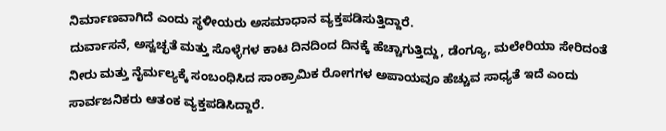ನಿರ್ಮಾಣವಾಗಿದೆ ಎಂದು ಸ್ಥಳೀಯರು ಅಸಮಾಧಾನ ವ್ಯಕ್ತಪಡಿಸುತ್ತಿದ್ದಾರೆ.
ದುರ್ವಾಸನೆ, ಅಸ್ವಚ್ಛತೆ ಮತ್ತು ಸೊಳ್ಳೆಗಳ ಕಾಟ ದಿನದಿಂದ ದಿನಕ್ಕೆ ಹೆಚ್ಚಾಗುತ್ತಿದ್ದು, ಡೆಂಗ್ಯೂ, ಮಲೇರಿಯಾ ಸೇರಿದಂತೆ ನೀರು ಮತ್ತು ನೈರ್ಮಲ್ಯಕ್ಕೆ ಸಂಬಂಧಿಸಿದ ಸಾಂಕ್ರಾಮಿಕ ರೋಗಗಳ ಅಪಾಯವೂ ಹೆಚ್ಚುವ ಸಾಧ್ಯತೆ ಇದೆ ಎಂದು ಸಾರ್ವಜನಿಕರು ಆತಂಕ ವ್ಯಕ್ತಪಡಿಸಿದ್ದಾರೆ.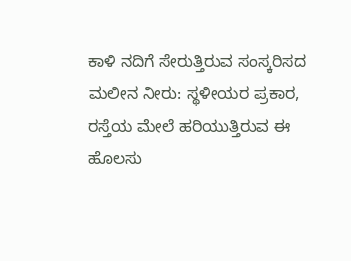ಕಾಳಿ ನದಿಗೆ ಸೇರುತ್ತಿರುವ ಸಂಸ್ಕರಿಸದ ಮಲೀನ ನೀರು: ಸ್ಥಳೀಯರ ಪ್ರಕಾರ, ರಸ್ತೆಯ ಮೇಲೆ ಹರಿಯುತ್ತಿರುವ ಈ ಹೊಲಸು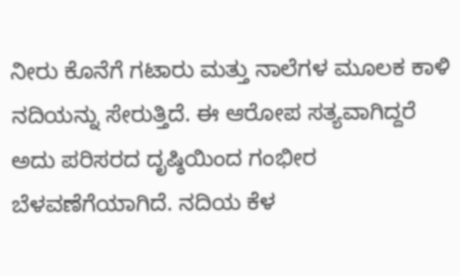ನೀರು ಕೊನೆಗೆ ಗಟಾರು ಮತ್ತು ನಾಲೆಗಳ ಮೂಲಕ ಕಾಳಿ ನದಿಯನ್ನು ಸೇರುತ್ತಿದೆ. ಈ ಆರೋಪ ಸತ್ಯವಾಗಿದ್ದರೆ ಅದು ಪರಿಸರದ ದೃಷ್ಠಿಯಿಂದ ಗಂಭೀರ ಬೆಳವಣೆಗೆಯಾಗಿದೆ. ನದಿಯ ಕೆಳ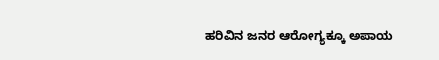ಹರಿವಿನ ಜನರ ಆರೋಗ್ಯಕ್ಕೂ ಅಪಾಯ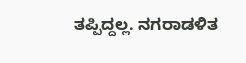ತಪ್ಪಿದ್ದಲ್ಲ. ನಗರಾಡಳಿತ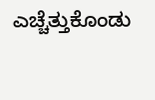ಎಚ್ಚೆತ್ತುಕೊಂಡು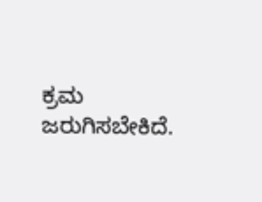ಕ್ರಮ ಜರುಗಿಸಬೇಕಿದೆ.